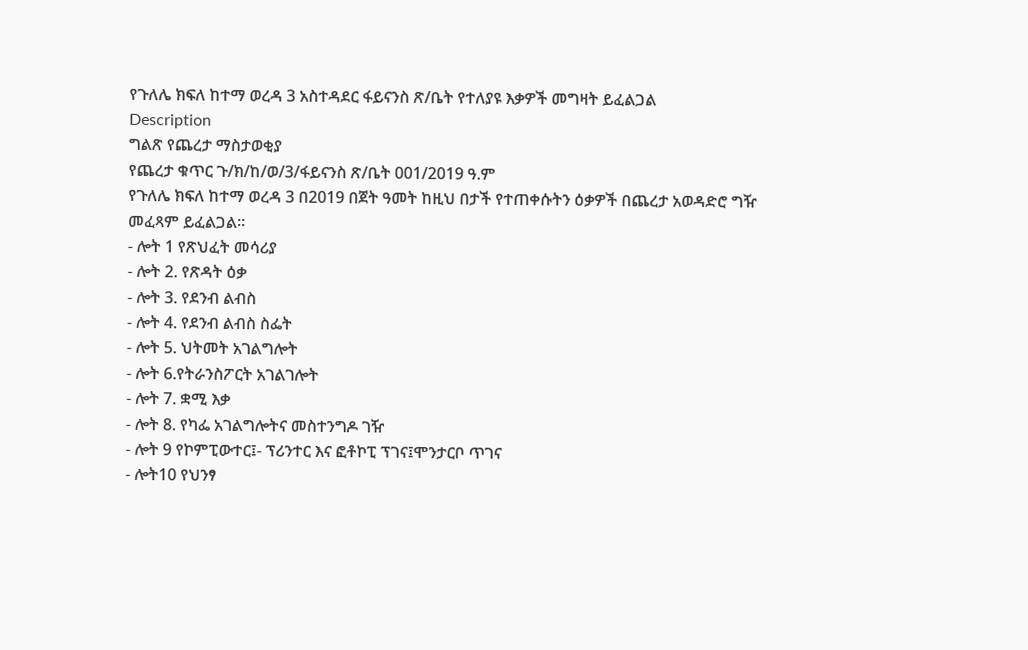የጉለሌ ክፍለ ከተማ ወረዳ 3 አስተዳደር ፋይናንስ ጽ/ቤት የተለያዩ እቃዎች መግዛት ይፈልጋል
Description
ግልጽ የጨረታ ማስታወቂያ
የጨረታ ቁጥር ጉ/ክ/ከ/ወ/3/ፋይናንስ ጽ/ቤት 001/2019 ዓ.ም
የጉለሌ ክፍለ ከተማ ወረዳ 3 በ2019 በጀት ዓመት ከዚህ በታች የተጠቀሱትን ዕቃዎች በጨረታ አወዳድሮ ግዥ መፈጻም ይፈልጋል።
- ሎት 1 የጽህፈት መሳሪያ
- ሎት 2. የጽዳት ዕቃ
- ሎት 3. የደንብ ልብስ
- ሎት 4. የደንብ ልብስ ስፌት
- ሎት 5. ህትመት አገልግሎት
- ሎት 6.የትራንስፖርት አገልገሎት
- ሎት 7. ቋሚ እቃ
- ሎት 8. የካፌ አገልግሎትና መስተንግዶ ገዥ
- ሎት 9 የኮምፒውተር፤- ፕሪንተር እና ፎቶኮፒ ፕገና፤ሞንታርቦ ጥገና
- ሎት10 የህንፃ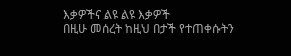እቃዎችና ልዩ ልዩ እቃዎች
በዚሁ መሰረት ከዚህ በታች የተጠቀሱትን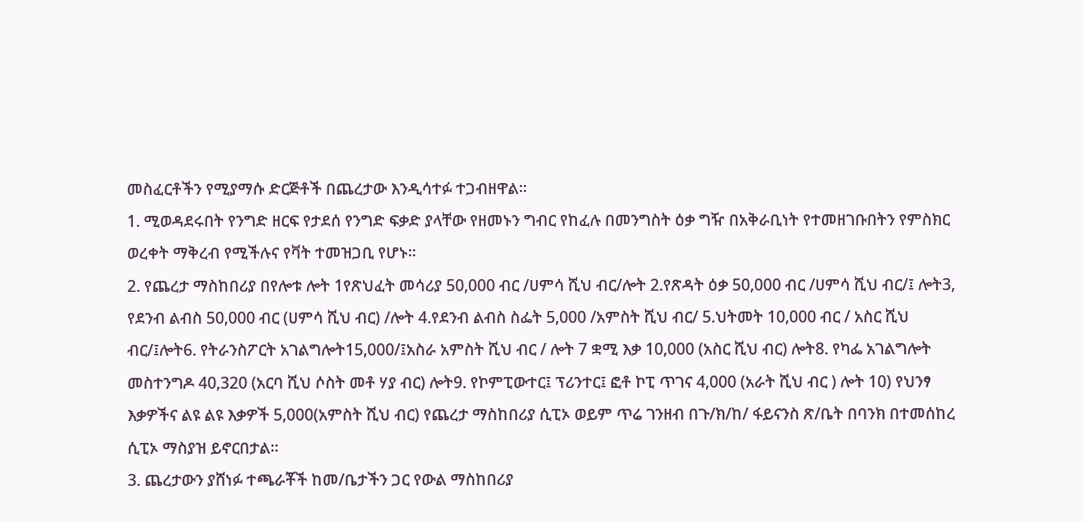መስፈርቶችን የሚያማሱ ድርጅቶች በጨረታው እንዲሳተፉ ተጋብዘዋል።
1. ሚወዳደሩበት የንግድ ዘርፍ የታደሰ የንግድ ፍቃድ ያላቸው የዘመኑን ግብር የከፈሉ በመንግስት ዕቃ ግዥ በአቅራቢነት የተመዘገቡበትን የምስክር ወረቀት ማቅረብ የሚችሉና የቫት ተመዝጋቢ የሆኑ።
2. የጨረታ ማስከበሪያ በየሎቱ ሎት 1የጽህፈት መሳሪያ 50,000 ብር /ሀምሳ ሺህ ብር/ሎት 2.የጽዳት ዕቃ 50,000 ብር /ሀምሳ ሺህ ብር/፤ ሎት3, የደንብ ልብስ 50,000 ብር (ሀምሳ ሺህ ብር) /ሎት 4.የደንብ ልብስ ስፌት 5,000 /አምስት ሺህ ብር/ 5.ህትመት 10,000 ብር / አስር ሺህ ብር/፤ሎት6. የትራንስፖርት አገልግሎት15,000/፤አስራ አምስት ሺህ ብር / ሎት 7 ቋሚ እቃ 10,000 (አስር ሺህ ብር) ሎት8. የካፌ አገልግሎት መስተንግዶ 40,320 (አርባ ሺህ ሶስት መቶ ሃያ ብር) ሎት9. የኮምፒውተር፤ ፕሪንተር፤ ፎቶ ኮፒ ጥገና 4,000 (አራት ሺህ ብር ) ሎት 10) የህንፃ እቃዎችና ልዩ ልዩ እቃዎች 5,000(አምስት ሺህ ብር) የጨረታ ማስከበሪያ ሲፒኦ ወይም ጥሬ ገንዘብ በጉ/ክ/ከ/ ፋይናንስ ጽ/ቤት በባንክ በተመሰከረ ሲፒኦ ማስያዝ ይኖርበታል።
3. ጨረታውን ያሸነፉ ተጫራቾች ከመ/ቤታችን ጋር የውል ማስከበሪያ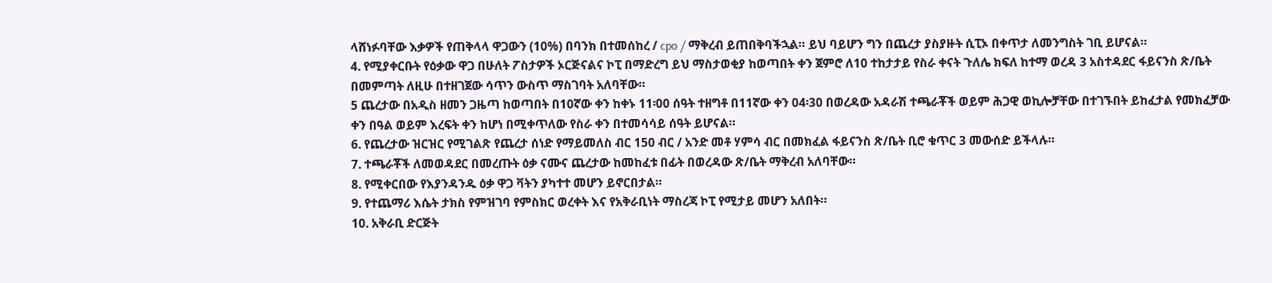ላሸነፉባቸው እቃዎች የጠቅላላ ዋጋውን (10%) በባንክ በተመሰከረ / cpo / ማቅረብ ይጠበቅባችኋል። ይህ ባይሆን ግን በጨረታ ያስያዙት ሲፒኦ በቀጥታ ለመንግስት ገቢ ይሆናል።
4. የሚያቀርቡት የዕቃው ዋጋ በሁለት ፖስታዎች ኦርጅናልና ኮፒ በማድረግ ይህ ማስታወቂያ ከወጣበት ቀን ጀምሮ ለ10 ተከታታይ የስራ ቀናት ጉለሌ ክፍለ ከተማ ወረዳ 3 አስተዳደር ፋይናንስ ጽ/ቤት በመምጣት ለዚሁ በተዘገጀው ሳጥን ውስጥ ማስገባት አለባቸው።
5 ጨረታው በአዲስ ዘመን ጋዜጣ ከወጣበት በ10ኛው ቀን ከቀኑ 11፡00 ሰዓት ተዘግቶ በ11ኛው ቀን 04፡30 በወረዳው አዳራሽ ተጫራቾች ወይም ሕጋዊ ወኪሎቻቸው በተገኙበት ይከፈታል የመክፈቻው ቀን በዓል ወይም እረፍት ቀን ከሆነ በሚቀጥለው የስራ ቀን በተመሳሳይ ሰዓት ይሆናል።
6. የጨረታው ዝርዝር የሚገልጽ የጨረታ ሰነድ የማይመለስ ብር 150 ብር / አንድ መቶ ሃምሳ ብር በመክፈል ፋይናንስ ጽ/ቤት ቢሮ ቁጥር 3 መውሰድ ይችላሉ።
7. ተጫራቾች ለመወዳደር በመረጡት ዕቃ ናሙና ጨረታው ከመከፈቱ በፊት በወረዳው ጽ/ቤት ማቅረብ አለባቸው።
8. የሚቀርበው የእያንዳንዱ ዕቃ ዋጋ ቫትን ያካተተ መሆን ይኖርበታል።
9. የተጨማሪ እሴት ታክስ የምዝገባ የምስክር ወረቀት እና የአቅራቢነት ማስረጃ ኮፒ የሚታይ መሆን አለበት።
10. አቅራቢ ድርጅት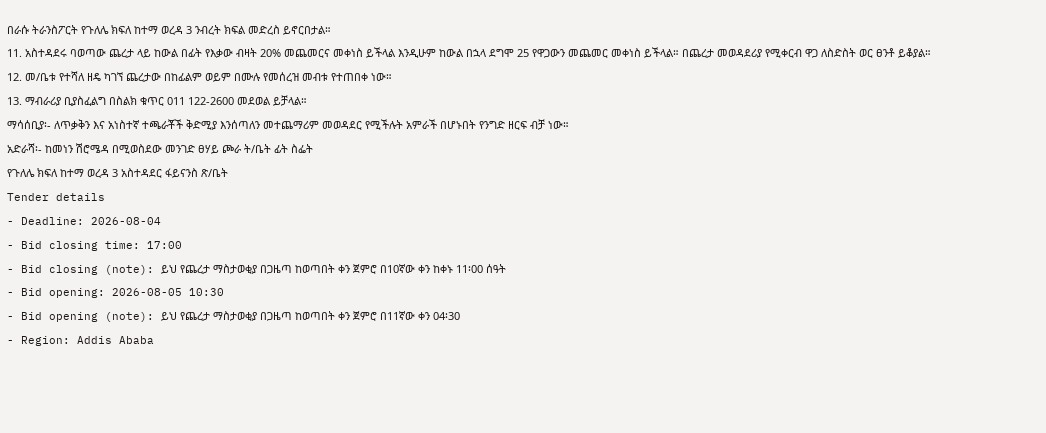በራሱ ትራንስፖርት የጉለሌ ክፍለ ከተማ ወረዳ 3 ንብረት ክፍል መድረስ ይኖርበታል።
11. አስተዳደሩ ባወጣው ጨረታ ላይ ከውል በፊት የእቃው ብዛት 20% መጨመርና መቀነስ ይችላል እንዲሁም ከውል በኋላ ደግሞ 25 የዋጋውን መጨመር መቀነስ ይችላል። በጨረታ መወዳደሪያ የሚቀርብ ዋጋ ለስድስት ወር ፀንቶ ይቆያል።
12. መ/ቤቱ የተሻለ ዘዴ ካገኘ ጨረታው በከፊልም ወይም በሙሉ የመሰረዝ መብቱ የተጠበቀ ነው።
13. ማብራሪያ ቢያስፈልግ በስልክ ቁጥር 011 122-2600 መደወል ይቻላል።
ማሳሰቢያ፡- ለጥቃቅን እና አነስተኛ ተጫራቾች ቅድሚያ እንሰጣለን መተጨማሪም መወዳደር የሚችሉት አምራች በሆኑበት የንግድ ዘርፍ ብቻ ነው።
አድራሻ፡- ከመነን ሽሮሜዳ በሚወስደው መንገድ ፀሃይ ጮራ ት/ቤት ፊት ስፌት
የጉለሌ ክፍለ ከተማ ወረዳ 3 አስተዳደር ፋይናንስ ጽ/ቤት
Tender details
- Deadline: 2026-08-04
- Bid closing time: 17:00
- Bid closing (note): ይህ የጨረታ ማስታወቂያ በጋዜጣ ከወጣበት ቀን ጀምሮ በ10ኛው ቀን ከቀኑ 11፡00 ሰዓት
- Bid opening: 2026-08-05 10:30
- Bid opening (note): ይህ የጨረታ ማስታወቂያ በጋዜጣ ከወጣበት ቀን ጀምሮ በ11ኛው ቀን 04፡30
- Region: Addis Ababa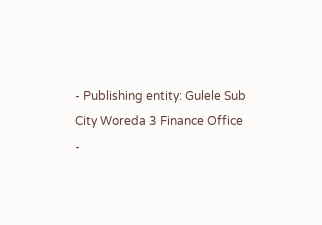- Publishing entity: Gulele Sub City Woreda 3 Finance Office
-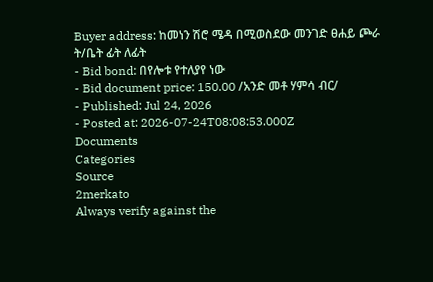Buyer address: ከመነን ሽሮ ሜዳ በሚወስደው መንገድ ፀሐይ ጮራ ት/ቤት ፊት ለፊት
- Bid bond: በየሎቱ የተለያየ ነው
- Bid document price: 150.00 /አንድ መቶ ሃምሳ ብር/
- Published: Jul 24, 2026
- Posted at: 2026-07-24T08:08:53.000Z
Documents
Categories
Source
2merkato
Always verify against the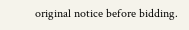original notice before bidding.